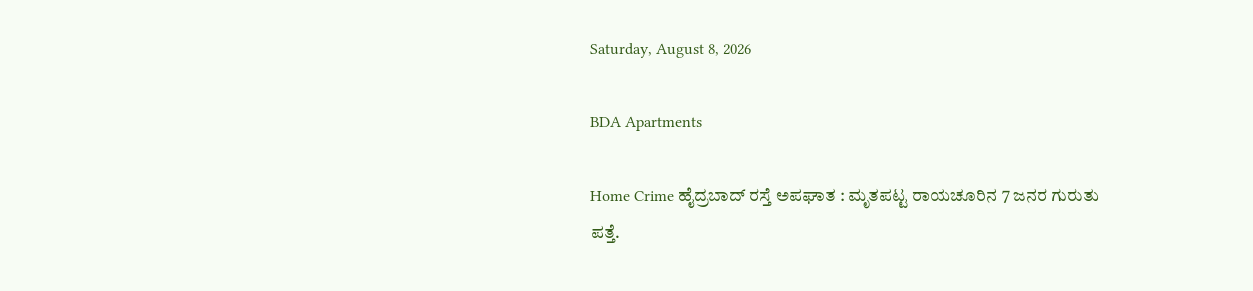Saturday, August 8, 2026

BDA Apartments

Home Crime ಹೈದ್ರಬಾದ್ ರಸ್ತೆ ಅಪಘಾತ : ಮೃತಪಟ್ಟ ರಾಯಚೂರಿನ 7 ಜನರ ಗುರುತು ಪತ್ತೆ.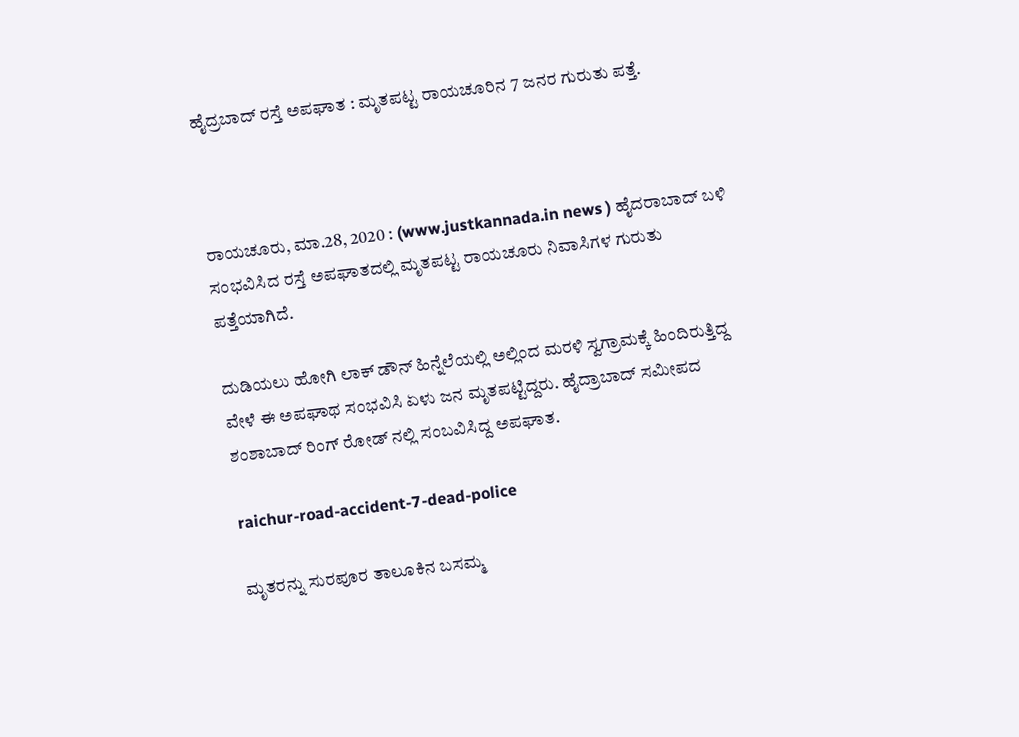ಹೈದ್ರಬಾದ್ ರಸ್ತೆ ಅಪಘಾತ : ಮೃತಪಟ್ಟ ರಾಯಚೂರಿನ 7 ಜನರ ಗುರುತು ಪತ್ತೆ.



ರಾಯಚೂರು, ಮಾ.28, 2020 : (www.justkannada.in news ) ಹೈದರಾಬಾದ್ ಬಳಿ ಸಂಭವಿಸಿದ ರಸ್ತೆ ಅಪಘಾತದಲ್ಲಿ ಮೃತಪಟ್ಟ ರಾಯಚೂರು ನಿವಾಸಿಗಳ ಗುರುತು ಪತ್ತೆಯಾಗಿದೆ.

ದುಡಿಯಲು ಹೋಗಿ ಲಾಕ್ ಡೌನ್ ಹಿನ್ನೆಲೆಯಲ್ಲಿ ಅಲ್ಲಿಂದ ಮರಳಿ ಸ್ವಗ್ರಾಮಕ್ಕೆ ಹಿಂದಿರುತ್ತಿದ್ದ ವೇಳೆ ಈ ಅಪಘಾಥ ಸಂಭವಿಸಿ ಏಳು ಜನ ಮೃತಪಟ್ಟಿದ್ದರು. ಹೈದ್ರಾಬಾದ್ ಸಮೀಪದ ಶಂಶಾಬಾದ್ ರಿಂಗ್ ರೋಡ್ ನಲ್ಲಿ ಸಂಬವಿಸಿದ್ದ ಅಪಘಾತ.

raichur-road-accident-7-dead-police

ಮೃತರನ್ನು ಸುರಪೂರ ತಾಲೂಕಿನ ಬಸಮ್ಮ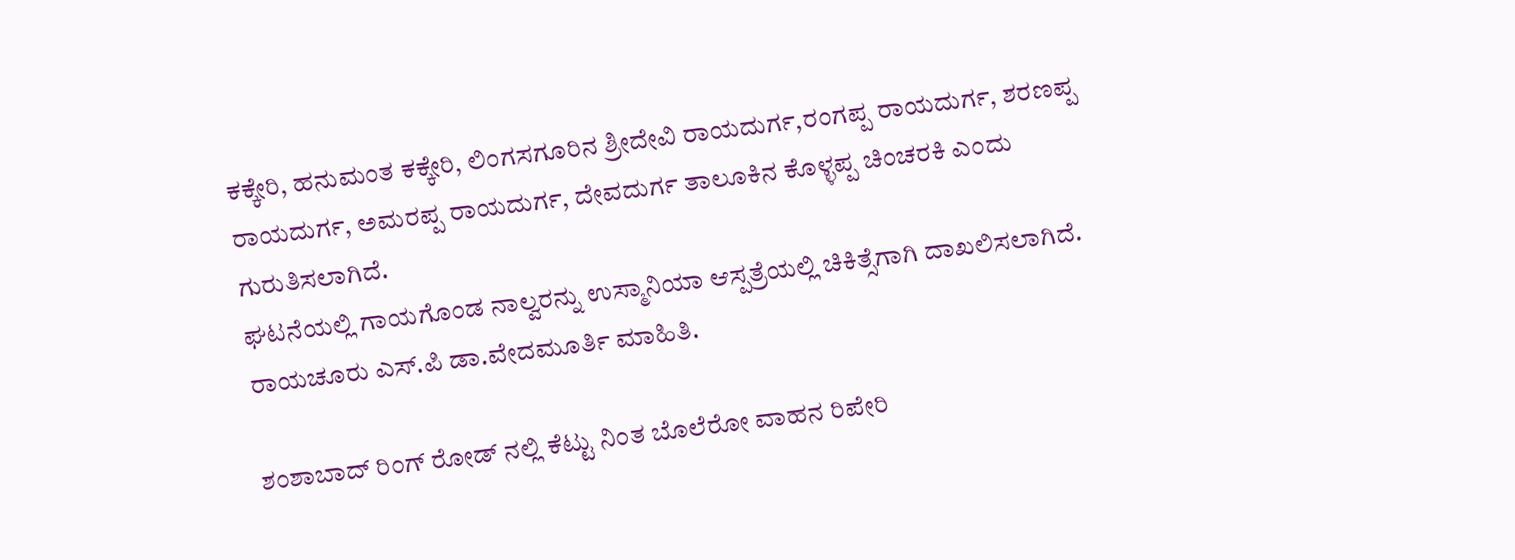ಕಕ್ಕೇರಿ, ಹನುಮಂತ ಕಕ್ಕೇರಿ, ಲಿಂಗಸಗೂರಿನ ಶ್ರೀದೇವಿ ರಾಯದುರ್ಗ,ರಂಗಪ್ಪ ರಾಯದುರ್ಗ, ಶರಣಪ್ಪ ರಾಯದುರ್ಗ, ಅಮರಪ್ಪ ರಾಯದುರ್ಗ, ದೇವದುರ್ಗ ತಾಲೂಕಿನ ಕೊಳ್ಳಪ್ಪ ಚಿಂಚರಕಿ ಎಂದು ಗುರುತಿಸಲಾಗಿದೆ.
ಘಟನೆಯಲ್ಲಿ ಗಾಯಗೊಂಡ ನಾಲ್ವರನ್ನು ಉಸ್ಮಾನಿಯಾ ಆಸ್ಪತ್ರೆಯಲ್ಲಿ ಚಿಕಿತ್ಸೆಗಾಗಿ ದಾಖಲಿಸಲಾಗಿದೆ. ರಾಯಚೂರು ಎಸ್.ಪಿ‌ ಡಾ.ವೇದಮೂರ್ತಿ ಮಾಹಿತಿ.

ಶಂಶಾಬಾದ್ ರಿಂಗ್ ರೋಡ್ ನಲ್ಲಿ ಕೆಟ್ಟು ನಿಂತ ಬೊಲೆರೋ ವಾಹನ ರಿಪೇರಿ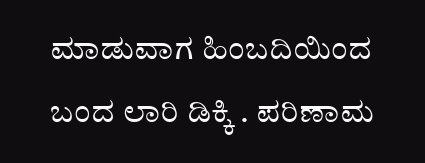ಮಾಡುವಾಗ ಹಿಂಬದಿಯಿಂದ ಬಂದ ಲಾರಿ ಡಿಕ್ಕಿ . ಪರಿಣಾಮ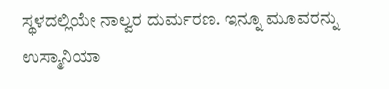ಸ್ಥಳದಲ್ಲಿಯೇ ನಾಲ್ವರ ದುರ್ಮರಣ. ಇನ್ನೂ ಮೂವರನ್ನು ಉಸ್ಮಾನಿಯಾ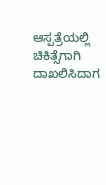ಆಸ್ಪತ್ರೆಯಲ್ಲಿ ಚಿಕಿತ್ಸೆಗಾಗಿ ದಾಖಲಿಸಿದಾಗ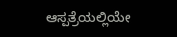ಆಸ್ಪತ್ರೆಯಲ್ಲಿಯೇ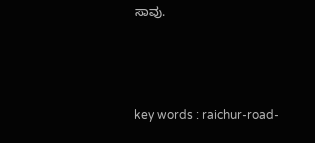ಸಾವು.



key words : raichur-road-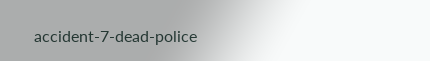accident-7-dead-police